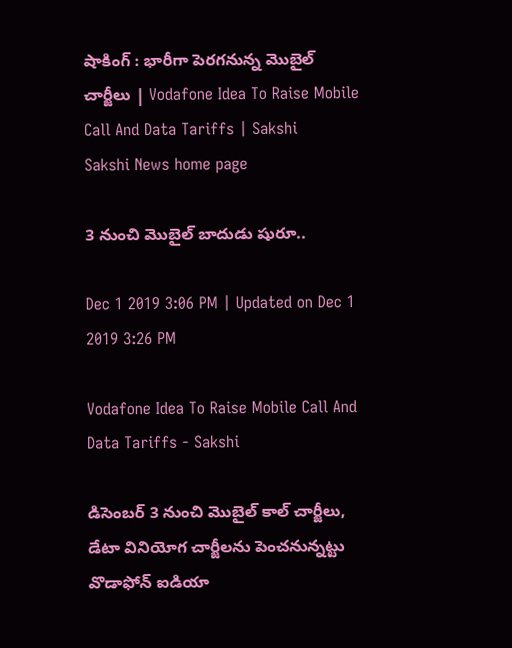షాకింగ్‌ : భారీగా పెరగనున్న మొబైల్‌ చార్జీలు | Vodafone Idea To Raise Mobile Call And Data Tariffs | Sakshi
Sakshi News home page

3 నుంచి మొబైల్‌ బాదుడు షురూ..

Dec 1 2019 3:06 PM | Updated on Dec 1 2019 3:26 PM

Vodafone Idea To Raise Mobile Call And Data Tariffs - Sakshi

డిసెంబర్‌ 3 నుంచి మొబైల్‌ కాల్‌ చార్జీలు, డేటా వినియోగ చార్జీలను పెంచనున్నట్టు వొడాఫోన్‌ ఐడియా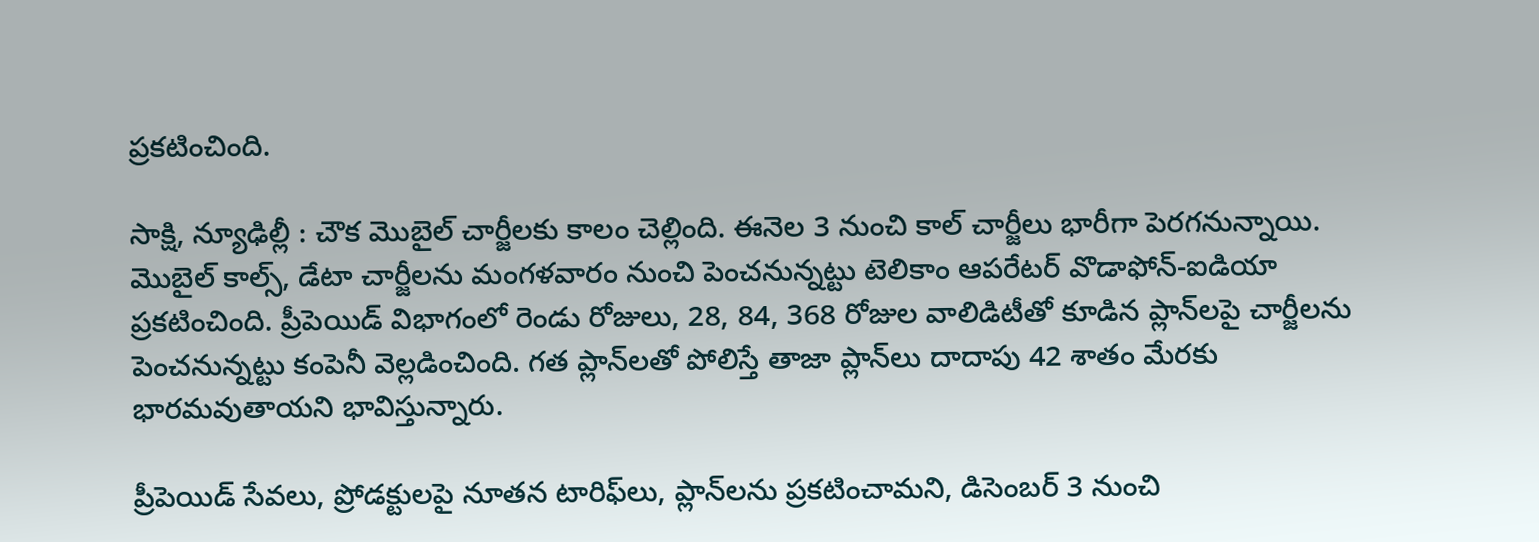ప్రకటించింది.

సాక్షి, న్యూఢిల్లీ : చౌక మొబైల్‌ చార్జీలకు కాలం చెల్లింది. ఈనెల 3 నుంచి కాల్‌ చార్జీలు భారీగా పెరగనున్నాయి. మొబైల్‌ కాల్స్‌, డేటా చార్జీలను మంగళవారం నుంచి పెంచనున్నట్టు టెలికాం ఆపరేటర్‌ వొడాఫోన్-ఐడియా ప్రకటించింది. ప్రీపెయిడ్‌ విభాగంలో రెండు రోజులు, 28, 84, 368 రోజుల వాలిడిటీతో కూడిన ప్లాన్‌లపై చార్జీలను పెంచనున్నట్టు కంపెనీ వెల్లడించింది. గత ప్లాన్‌లతో పోలిస్తే తాజా ప్లాన్‌లు దాదాపు 42 శాతం మేరకు భారమవుతాయని భావిస్తున్నారు.

ప్రీపెయిడ్‌ సేవలు, ప్రోడక్టులపై నూతన టారిఫ్‌లు, ప్లాన్‌లను ప్రకటించామని, డిసెంబర్‌ 3 నుంచి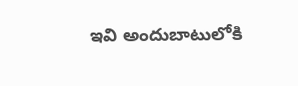ఇవి అందుబాటులోకి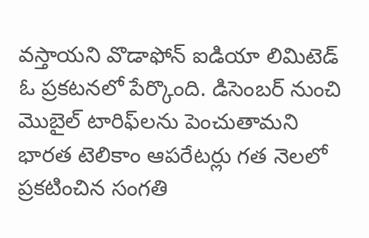వస్తాయని వొడాఫోన్‌ ఐడియా లిమిటెడ్‌ ఓ ప్రకటనలో పేర్కొంది. డిసెంబర్‌ నుంచి మొబైల్‌ టారిఫ్‌లను పెంచుతామని భారత టెలికాం ఆపరేటర్లు గత నెలలో ప్రకటించిన సంగతి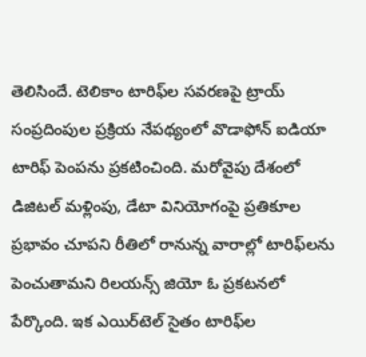తెలిసిందే. టెలికాం టారిఫ్‌ల సవరణపై ట్రాయ్‌ సంప్రదింపుల ప్రక్రియ నేపథ్యంలో వొడాఫోన్‌ ఐడియా టారిఫ్‌ పెంపను ప్రకటించింది. మరోవైపు దేశంలో డిజిటల్‌ మళ్లింపు, డేటా వినియోగంపై ప్రతికూల ప్రభావం చూపని రీతిలో రానున్న వారాల్లో టారిఫ్‌లను పెంచుతామని రిలయన్స్‌ జియో ఓ ప్రకటనలో పేర్కొంది. ఇక ఎయిర్‌టెల్‌ సైతం టారిఫ్‌ల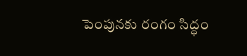పెంపునకు రంగం సిద్ధం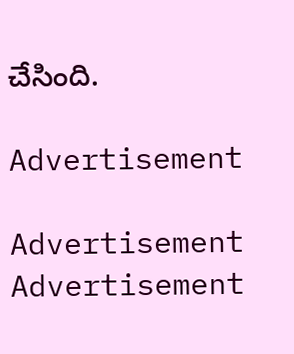చేసింది.

Advertisement

Advertisement
Advertisement